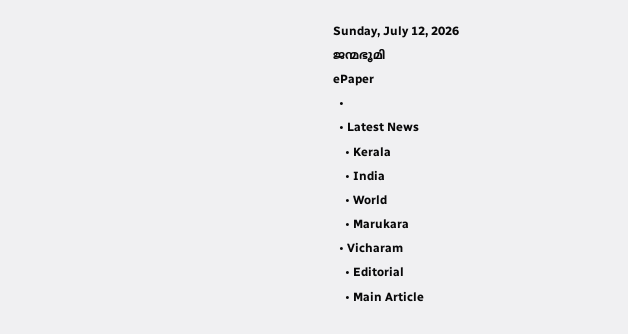Sunday, July 12, 2026
ജന്മഭൂമി
ePaper
  •
  • Latest News
    • Kerala
    • India
    • World
    • Marukara
  • Vicharam
    • Editorial
    • Main Article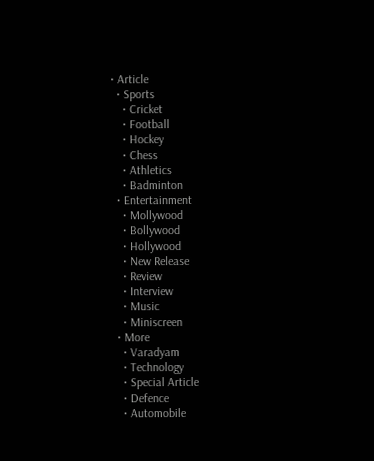• Article
  • Sports
    • Cricket
    • Football
    • Hockey
    • Chess
    • Athletics
    • Badminton
  • Entertainment
    • Mollywood
    • Bollywood
    • Hollywood
    • New Release
    • Review
    • Interview
    • Music
    • Miniscreen
  • More
    • Varadyam
    • Technology
    • Special Article
    • Defence
    • Automobile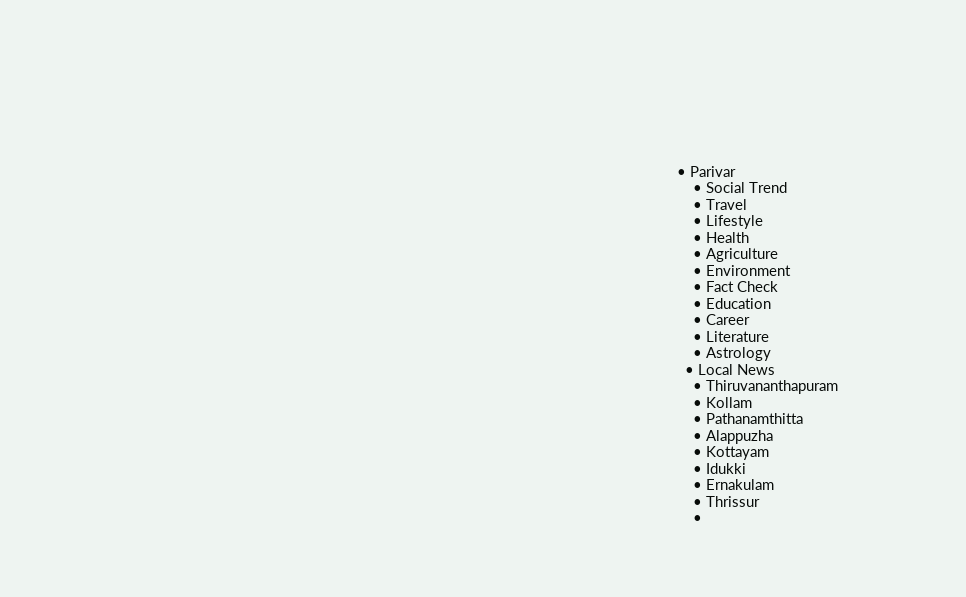• Parivar
    • Social Trend
    • Travel
    • Lifestyle
    • Health
    • Agriculture
    • Environment
    • Fact Check
    • Education
    • Career
    • Literature
    • Astrology
  • Local News
    • Thiruvananthapuram
    • Kollam
    • Pathanamthitta
    • Alappuzha
    • Kottayam
    • Idukki
    • Ernakulam
    • Thrissur
    •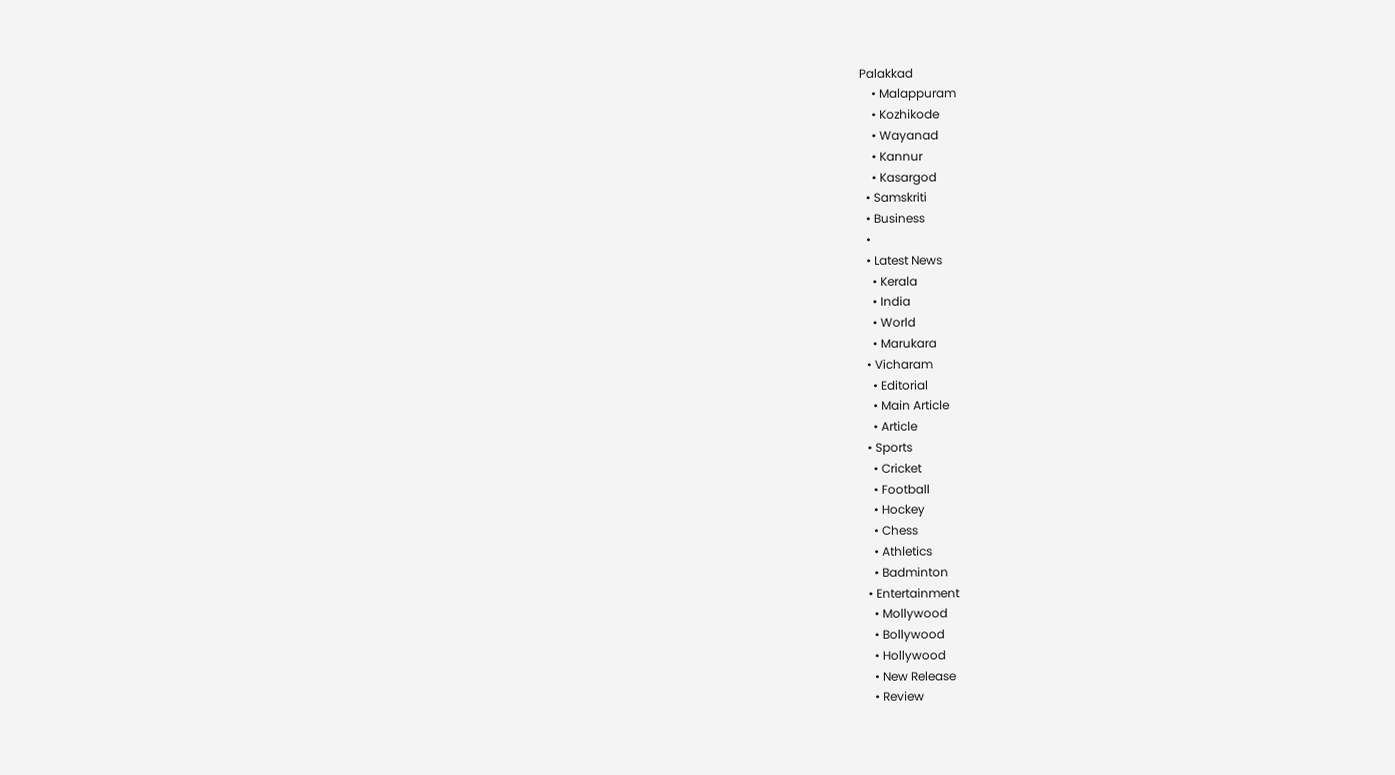Palakkad
    • Malappuram
    • Kozhikode
    • Wayanad
    • Kannur
    • Kasargod
  • Samskriti
  • Business
  •
  • Latest News
    • Kerala
    • India
    • World
    • Marukara
  • Vicharam
    • Editorial
    • Main Article
    • Article
  • Sports
    • Cricket
    • Football
    • Hockey
    • Chess
    • Athletics
    • Badminton
  • Entertainment
    • Mollywood
    • Bollywood
    • Hollywood
    • New Release
    • Review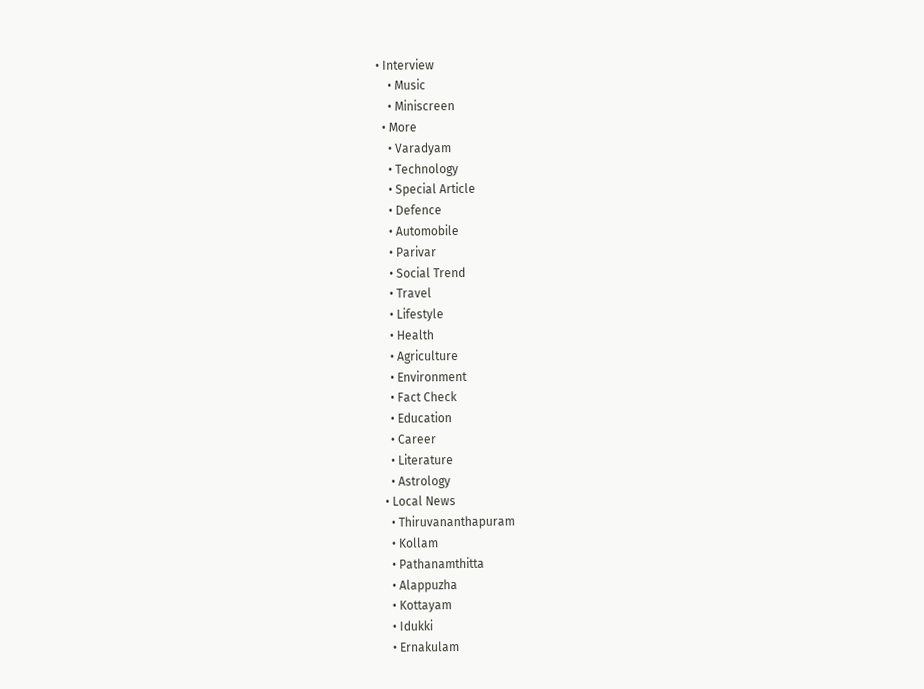• Interview
    • Music
    • Miniscreen
  • More
    • Varadyam
    • Technology
    • Special Article
    • Defence
    • Automobile
    • Parivar
    • Social Trend
    • Travel
    • Lifestyle
    • Health
    • Agriculture
    • Environment
    • Fact Check
    • Education
    • Career
    • Literature
    • Astrology
  • Local News
    • Thiruvananthapuram
    • Kollam
    • Pathanamthitta
    • Alappuzha
    • Kottayam
    • Idukki
    • Ernakulam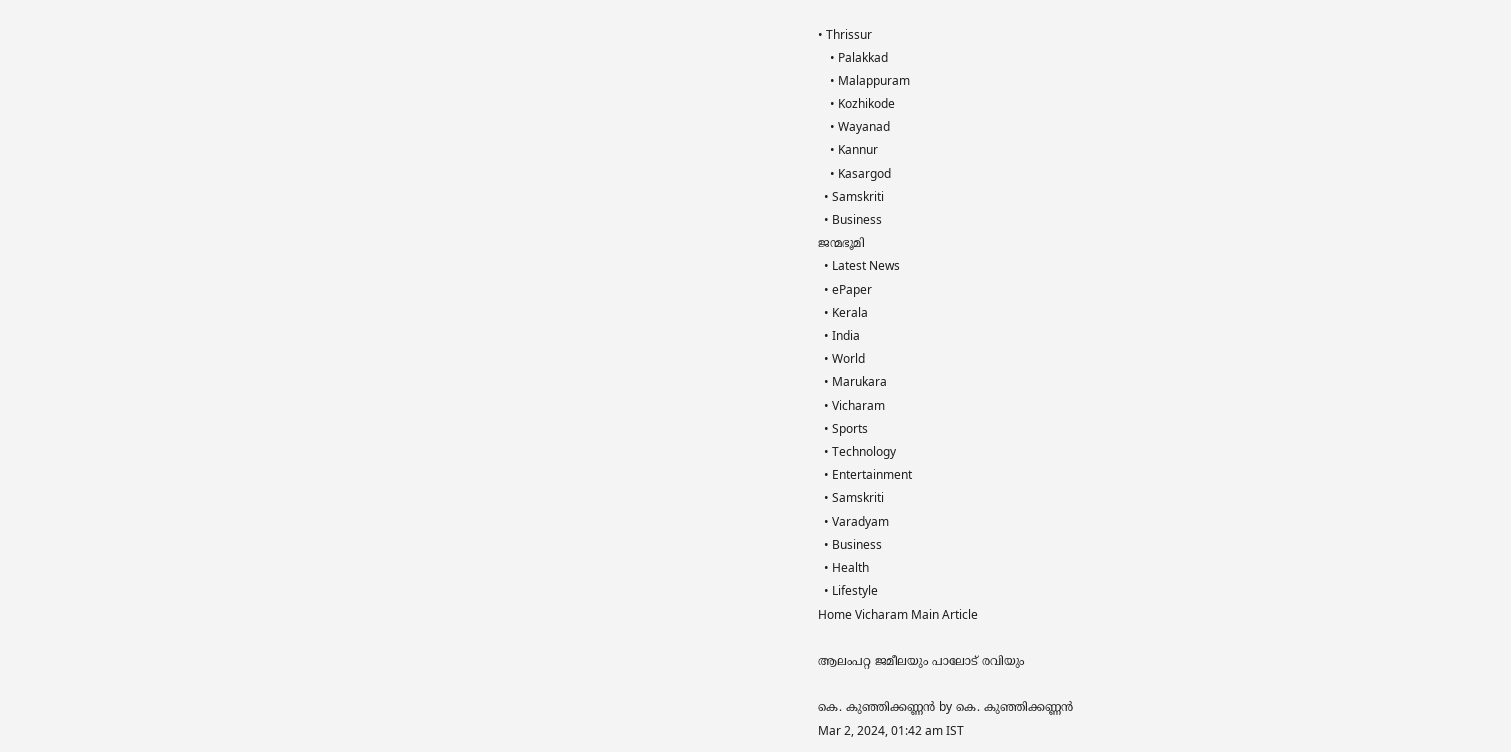• Thrissur
    • Palakkad
    • Malappuram
    • Kozhikode
    • Wayanad
    • Kannur
    • Kasargod
  • Samskriti
  • Business
ജന്മഭൂമി
  • Latest News
  • ePaper
  • Kerala
  • India
  • World
  • Marukara
  • Vicharam
  • Sports
  • Technology
  • Entertainment
  • Samskriti
  • Varadyam
  • Business
  • Health
  • Lifestyle
Home Vicharam Main Article

ആലംപറ്റ ജമീലയും പാലോട് രവിയും

കെ. കുഞ്ഞിക്കണ്ണന്‍ by കെ. കുഞ്ഞിക്കണ്ണന്‍
Mar 2, 2024, 01:42 am IST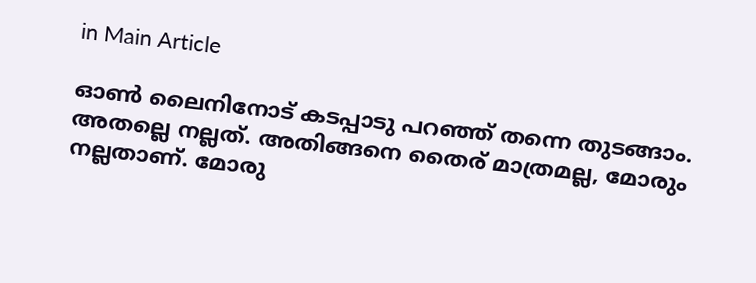in Main Article

ഓണ്‍ ലൈനിനോട് കടപ്പാടു പറഞ്ഞ് തന്നെ തുടങ്ങാം. അതല്ലെ നല്ലത്. അതിങ്ങനെ തൈര് മാത്രമല്ല, മോരും നല്ലതാണ്. മോരു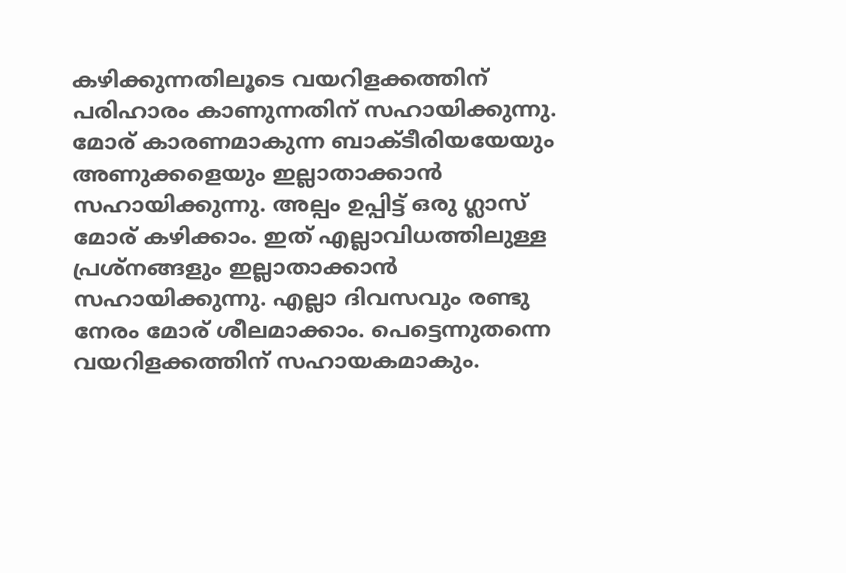കഴിക്കുന്നതിലൂടെ വയറിളക്കത്തിന് പരിഹാരം കാണുന്നതിന് സഹായിക്കുന്നു. മോര് കാരണമാകുന്ന ബാക്ടീരിയയേയും അണുക്കളെയും ഇല്ലാതാക്കാന്‍ സഹായിക്കുന്നു. അല്പം ഉപ്പിട്ട് ഒരു ഗ്ലാസ് മോര് കഴിക്കാം. ഇത് എല്ലാവിധത്തിലുള്ള പ്രശ്‌നങ്ങളും ഇല്ലാതാക്കാന്‍ സഹായിക്കുന്നു. എല്ലാ ദിവസവും രണ്ടു നേരം മോര് ശീലമാക്കാം. പെട്ടെന്നുതന്നെ വയറിളക്കത്തിന് സഹായകമാകും.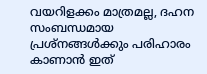വയറിളക്കം മാത്രമല്ല, ദഹന സംബന്ധമായ പ്രശ്‌നങ്ങള്‍ക്കും പരിഹാരം കാണാന്‍ ഇത്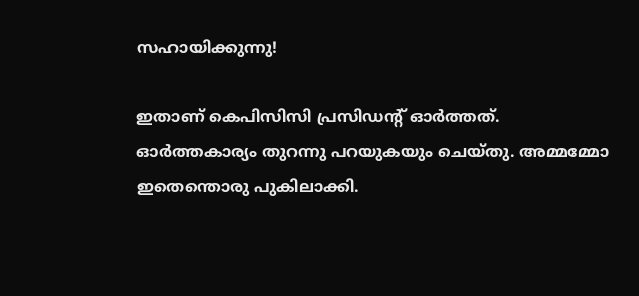സഹായിക്കുന്നു!

ഇതാണ് കെപിസിസി പ്രസിഡന്റ് ഓര്‍ത്തത്. ഓര്‍ത്തകാര്യം തുറന്നു പറയുകയും ചെയ്തു. അമ്മമ്മോ ഇതെന്തൊരു പുകിലാക്കി.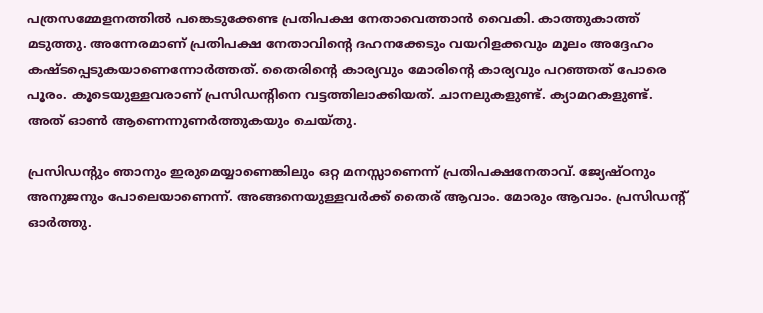പത്രസമ്മേളനത്തില്‍ പങ്കെടുക്കേണ്ട പ്രതിപക്ഷ നേതാവെത്താന്‍ വൈകി. കാത്തുകാത്ത് മടുത്തു. അന്നേരമാണ് പ്രതിപക്ഷ നേതാവിന്റെ ദഹനക്കേടും വയറിളക്കവും മൂലം അദ്ദേഹം കഷ്ടപ്പെടുകയാണെന്നോര്‍ത്തത്. തൈരിന്റെ കാര്യവും മോരിന്റെ കാര്യവും പറഞ്ഞത് പോരെ പൂരം. കൂടെയുള്ളവരാണ് പ്രസിഡന്റിനെ വട്ടത്തിലാക്കിയത്. ചാനലുകളുണ്ട്. ക്യാമറകളുണ്ട്. അത് ഓണ്‍ ആണെന്നുണര്‍ത്തുകയും ചെയ്തു.

പ്രസിഡന്റും ഞാനും ഇരുമെയ്യാണെങ്കിലും ഒറ്റ മനസ്സാണെന്ന് പ്രതിപക്ഷനേതാവ്. ജ്യേഷ്ഠനും അനുജനും പോലെയാണെന്ന്. അങ്ങനെയുള്ളവര്‍ക്ക് തൈര് ആവാം. മോരും ആവാം. പ്രസിഡന്റ് ഓര്‍ത്തു.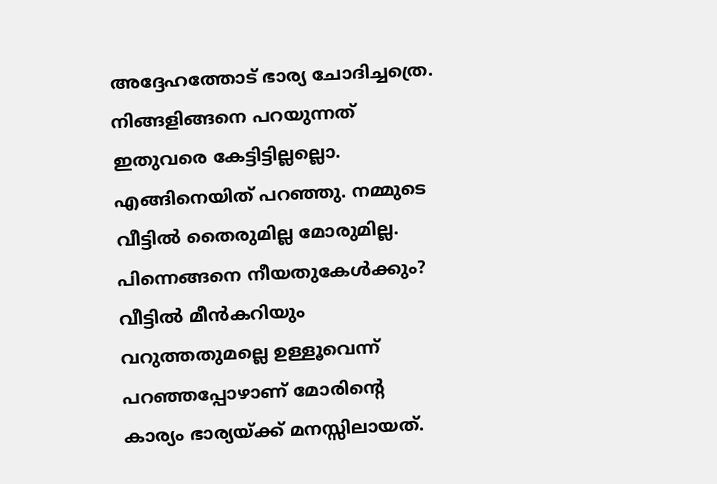അദ്ദേഹത്തോട് ഭാര്യ ചോദിച്ചത്രെ. നിങ്ങളിങ്ങനെ പറയുന്നത് ഇതുവരെ കേട്ടിട്ടില്ലല്ലൊ. എങ്ങിനെയിത് പറഞ്ഞു. നമ്മുടെ വീട്ടില്‍ തൈരുമില്ല മോരുമില്ല. പിന്നെങ്ങനെ നീയതുകേള്‍ക്കും? വീട്ടില്‍ മീന്‍കറിയും വറുത്തതുമല്ലെ ഉള്ളൂവെന്ന് പറഞ്ഞപ്പോഴാണ് മോരിന്റെ കാര്യം ഭാര്യയ്‌ക്ക് മനസ്സിലായത്.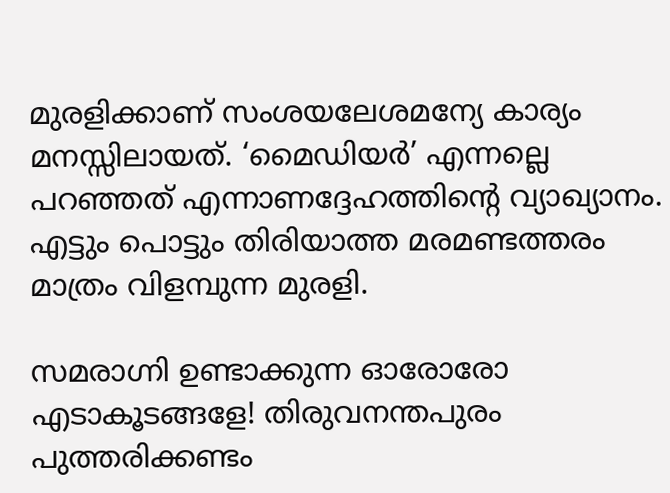മുരളിക്കാണ് സംശയലേശമന്യേ കാര്യം മനസ്സിലായത്. ‘മൈഡിയര്‍’ എന്നല്ലെ പറഞ്ഞത് എന്നാണദ്ദേഹത്തിന്റെ വ്യാഖ്യാനം. എട്ടും പൊട്ടും തിരിയാത്ത മരമണ്ടത്തരം മാത്രം വിളമ്പുന്ന മുരളി.

സമരാഗ്നി ഉണ്ടാക്കുന്ന ഓരോരോ എടാകൂടങ്ങളേ! തിരുവനന്തപുരം പുത്തരിക്കണ്ടം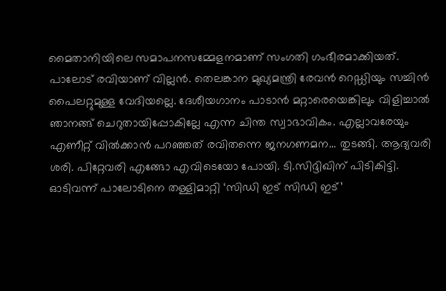മൈതാനിയിലെ സമാപനസമ്മേളനമാണ് സംഗതി ഗംഭീരമാക്കിയത്. പാലോട് രവിയാണ് വില്ലന്‍. തെലങ്കാന മുഖ്യമന്ത്രി രേവന്‍ റെഡ്ഡിയും സച്ചിന്‍ പൈലറ്റുമുള്ള വേദിയല്ലെ. ദേശീയഗാനം പാടാന്‍ മറ്റാരെയെങ്കിലും വിളിച്ചാല്‍ ഞാനങ്ങ് ചെറുതായിപ്പോകില്ലേ എന്ന ചിന്ത സ്വാഭാവികം. എല്ലാവരേയും എണീറ്റ് വില്‍ക്കാന്‍ പറഞ്ഞത് രവിതന്നെ ജനഗണമന… തുടങ്ങി. ആദ്യവരി ശരി. പിറ്റേവരി എങ്ങോ എവിടെയോ പോയി. ടി.സിദ്ദിഖിന് പിടികിട്ടി. ഓടിവന്ന് പാലോടിനെ തള്ളിമാറ്റി ‘സിഡി ഇട് സിഡി ഇട്’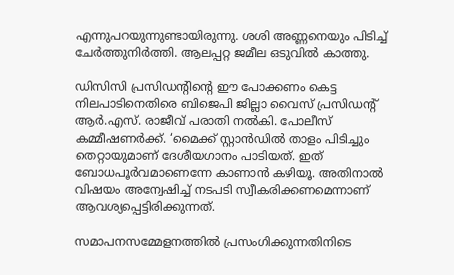എന്നുപറയുന്നുണ്ടായിരുന്നു. ശശി അണ്ണനെയും പിടിച്ച് ചേര്‍ത്തുനിര്‍ത്തി. ആലപ്പറ്റ ജമീല ഒടുവില്‍ കാത്തു.

ഡിസിസി പ്രസിഡന്റിന്റെ ഈ പോക്കണം കെട്ട നിലപാടിനെതിരെ ബിജെപി ജില്ലാ വൈസ് പ്രസിഡന്റ് ആര്‍.എസ്. രാജീവ് പരാതി നല്‍കി. പോലീസ് കമ്മീഷണര്‍ക്ക്. ‘മൈക്ക് സ്റ്റാന്‍ഡില്‍ താളം പിടിച്ചും തെറ്റായുമാണ് ദേശീയഗാനം പാടിയത്. ഇത് ബോധപൂര്‍വമാണെന്നേ കാണാന്‍ കഴിയൂ. അതിനാല്‍ വിഷയം അന്വേഷിച്ച് നടപടി സ്വീകരിക്കണമെന്നാണ് ആവശ്യപ്പെട്ടിരിക്കുന്നത്.

സമാപനസമ്മേളനത്തില്‍ പ്രസംഗിക്കുന്നതിനിടെ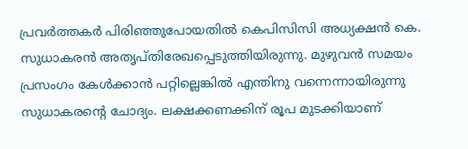പ്രവര്‍ത്തകര്‍ പിരിഞ്ഞുപോയതില്‍ കെപിസിസി അധ്യക്ഷന്‍ കെ. സുധാകരന്‍ അതൃപ്തിരേഖപ്പെടുത്തിയിരുന്നു. മുഴുവന്‍ സമയം പ്രസംഗം കേള്‍ക്കാന്‍ പറ്റില്ലെങ്കില്‍ എന്തിനു വന്നെന്നായിരുന്നു സുധാകരന്റെ ചോദ്യം. ലക്ഷക്കണക്കിന് രൂപ മുടക്കിയാണ്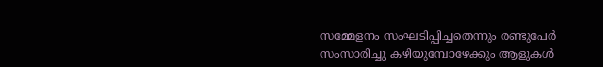സമ്മേളനം സംഘടിപ്പിച്ചതെന്നും രണ്ടുപേര്‍ സംസാരിച്ചു കഴിയുമ്പോഴേക്കും ആളുകള്‍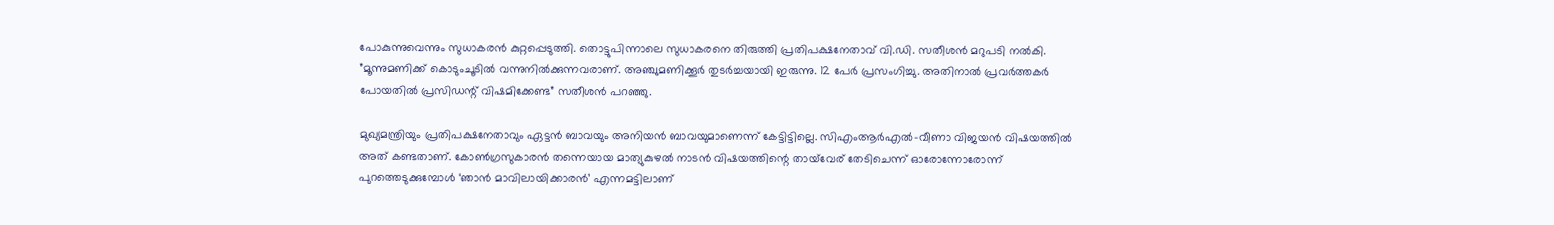പോകുന്നുവെന്നും സുധാകരന്‍ കുറ്റപ്പെടുത്തി. തൊട്ടുപിന്നാലെ സുധാകരനെ തിരുത്തി പ്രതിപക്ഷനേതാവ് വി.ഡി. സതീശന്‍ മറുപടി നല്‍കി. ”മൂന്നുമണിക്ക് കൊടുംചൂടില്‍ വന്നുനില്‍ക്കുന്നവരാണ്. അഞ്ചുമണിക്കൂര്‍ തുടര്‍ച്ചയായി ഇരുന്നു. 12 പേര്‍ പ്രസംഗിച്ചു. അതിനാല്‍ പ്രവര്‍ത്തകര്‍ പോയതില്‍ പ്രസിഡന്റ് വിഷമിക്കേണ്ട” സതീശന്‍ പറഞ്ഞു.

മുഖ്യമന്ത്രിയും പ്രതിപക്ഷനേതാവും ഏട്ടന്‍ ബാവയും അനിയന്‍ ബാവയുമാണെന്ന് കേട്ടിട്ടില്ലെ. സിഎംആര്‍എല്‍-വീണാ വിജയന്‍ വിഷയത്തില്‍ അത് കണ്ടതാണ്. കോണ്‍ഗ്രസുകാരന്‍ തന്നെയായ മാത്യുകുഴല്‍ നാടന്‍ വിഷയത്തിന്റെ തായ്‌വേര് തേടിചെന്ന് ഓരോന്നോരോന്ന് പുറത്തെടുക്കുമ്പോള്‍ ‘ഞാന്‍ മാവിലായിക്കാരന്‍’ എന്നമട്ടിലാണ്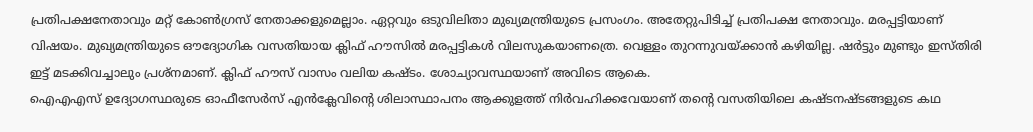പ്രതിപക്ഷനേതാവും മറ്റ് കോണ്‍ഗ്രസ് നേതാക്കളുമെല്ലാം. ഏറ്റവും ഒടുവിലിതാ മുഖ്യമന്ത്രിയുടെ പ്രസംഗം. അതേറ്റുപിടിച്ച് പ്രതിപക്ഷ നേതാവും. മരപ്പട്ടിയാണ് വിഷയം. മുഖ്യമന്ത്രിയുടെ ഔദ്യോഗിക വസതിയായ ക്ലിഫ് ഹൗസില്‍ മരപ്പട്ടികള്‍ വിലസുകയാണത്രെ. വെള്ളം തുറന്നുവയ്‌ക്കാന്‍ കഴിയില്ല. ഷര്‍ട്ടും മുണ്ടും ഇസ്തിരി ഇട്ട് മടക്കിവച്ചാലും പ്രശ്‌നമാണ്. ക്ലിഫ് ഹൗസ് വാസം വലിയ കഷ്ടം. ശോച്യാവസ്ഥയാണ് അവിടെ ആകെ.
ഐഎഎസ് ഉദ്യോഗസ്ഥരുടെ ഓഫീസേര്‍സ് എന്‍ക്ലേവിന്റെ ശിലാസ്ഥാപനം ആക്കുളത്ത് നിര്‍വഹിക്കവേയാണ് തന്റെ വസതിയിലെ കഷ്ടനഷ്ടങ്ങളുടെ കഥ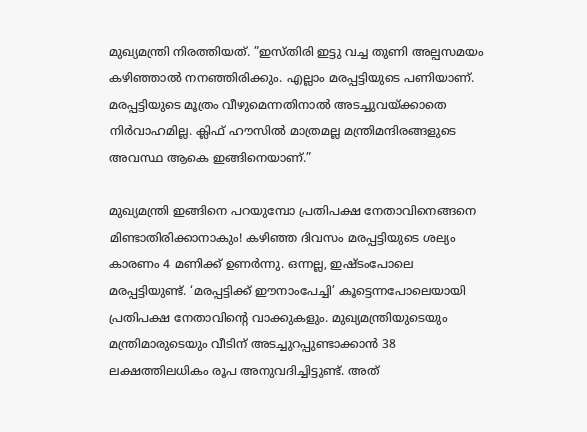മുഖ്യമന്ത്രി നിരത്തിയത്. ”ഇസ്തിരി ഇട്ടു വച്ച തുണി അല്പസമയം കഴിഞ്ഞാല്‍ നനഞ്ഞിരിക്കും. എല്ലാം മരപ്പട്ടിയുടെ പണിയാണ്. മരപ്പട്ടിയുടെ മൂത്രം വീഴുമെന്നതിനാല്‍ അടച്ചുവയ്‌ക്കാതെ നിര്‍വാഹമില്ല. ക്ലിഫ് ഹൗസില്‍ മാത്രമല്ല മന്ത്രിമന്ദിരങ്ങളുടെ അവസ്ഥ ആകെ ഇങ്ങിനെയാണ്.”

മുഖ്യമന്ത്രി ഇങ്ങിനെ പറയുമ്പോ പ്രതിപക്ഷ നേതാവിനെങ്ങനെ മിണ്ടാതിരിക്കാനാകും! കഴിഞ്ഞ ദിവസം മരപ്പട്ടിയുടെ ശല്യം കാരണം 4 മണിക്ക് ഉണര്‍ന്നു. ഒന്നല്ല, ഇഷ്ടംപോലെ മരപ്പട്ടിയുണ്ട്. ‘മരപ്പട്ടിക്ക് ഈനാംപേച്ചി’ കൂട്ടെന്നപോലെയായി പ്രതിപക്ഷ നേതാവിന്റെ വാക്കുകളും. മുഖ്യമന്ത്രിയുടെയും മന്ത്രിമാരുടെയും വീടിന് അടച്ചുറപ്പുണ്ടാക്കാന്‍ 38 ലക്ഷത്തിലധികം രൂപ അനുവദിച്ചിട്ടുണ്ട്. അത്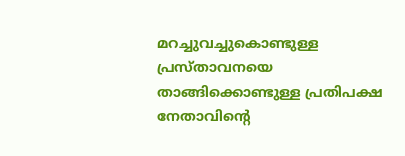മറച്ചുവച്ചുകൊണ്ടുള്ള പ്രസ്താവനയെ താങ്ങിക്കൊണ്ടുള്ള പ്രതിപക്ഷ നേതാവിന്റെ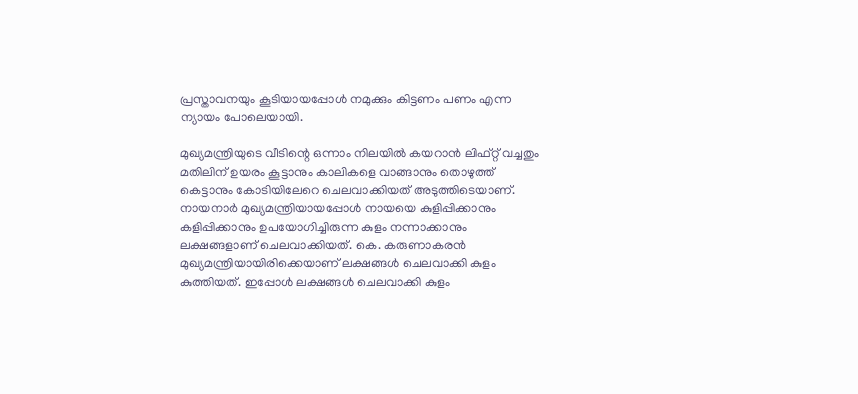പ്രസ്താവനയും കൂടിയായപ്പോള്‍ നമുക്കും കിട്ടണം പണം എന്ന ന്യായം പോലെയായി.

മുഖ്യമന്ത്രിയുടെ വീടിന്റെ ഒന്നാം നിലയില്‍ കയറാന്‍ ലിഫ്റ്റ് വച്ചതും മതിലിന് ഉയരം കൂട്ടാനും കാലികളെ വാങ്ങാനും തൊഴുത്ത് കെട്ടാനും കോടിയിലേറെ ചെലവാക്കിയത് അടുത്തിടെയാണ്. നായനാര്‍ മുഖ്യമന്ത്രിയായപ്പോള്‍ നായയെ കുളിപ്പിക്കാനും കളിപ്പിക്കാനും ഉപയോഗിച്ചിരുന്ന കുളം നന്നാക്കാനും ലക്ഷങ്ങളാണ് ചെലവാക്കിയത്. കെ. കരുണാകരന്‍ മുഖ്യമന്ത്രിയായിരിക്കെയാണ് ലക്ഷങ്ങള്‍ ചെലവാക്കി കുളം കുത്തിയത്. ഇപ്പോള്‍ ലക്ഷങ്ങള്‍ ചെലവാക്കി കുളം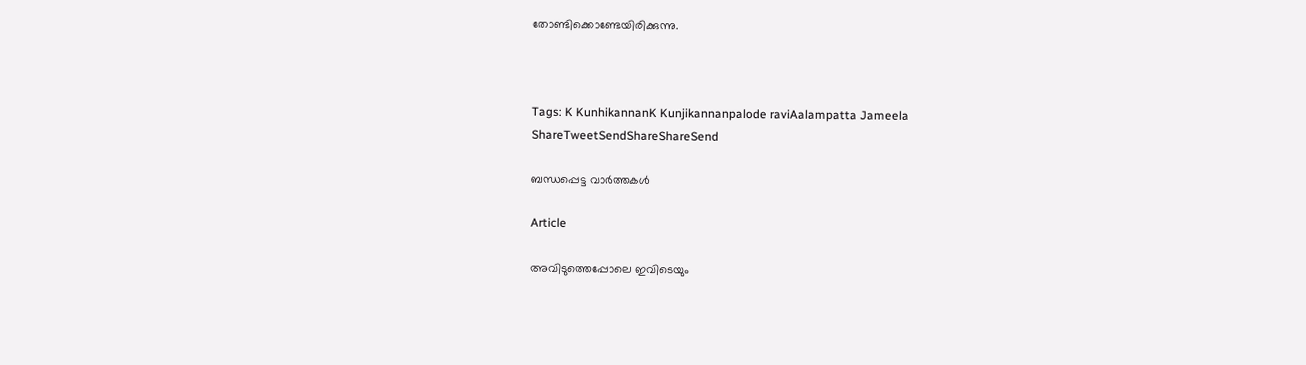തോണ്ടിക്കൊണ്ടേയിരിക്കുന്നു.



Tags: K KunhikannanK Kunjikannanpalode raviAalampatta Jameela
ShareTweetSendShareShareSend

ബന്ധപ്പെട്ട വാര്‍ത്തകള്‍

Article

അവിടുത്തെപ്പോലെ ഇവിടെയും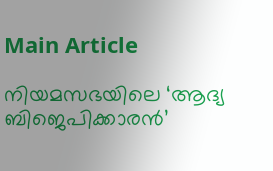Main Article

നിയമസഭയിലെ ‘ആദ്യ ബിജെപിക്കാരന്‍’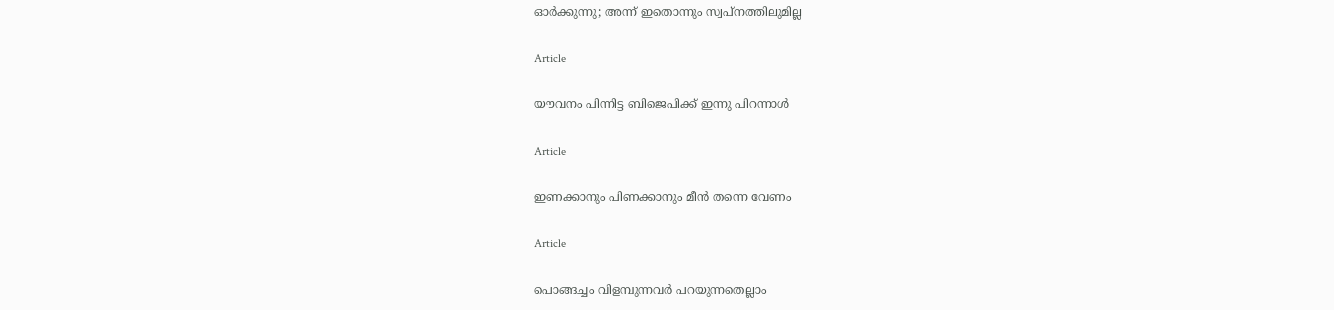ഓര്‍ക്കുന്നു; അന്ന് ഇതൊന്നും സ്വപ്‌നത്തിലുമില്ല

Article

യൗവനം പിന്നിട്ട ബിജെപിക്ക് ഇന്നു പിറന്നാള്‍

Article

ഇണക്കാനും പിണക്കാനും മീന്‍ തന്നെ വേണം

Article

പൊങ്ങച്ചം വിളമ്പുന്നവര്‍ പറയുന്നതെല്ലാം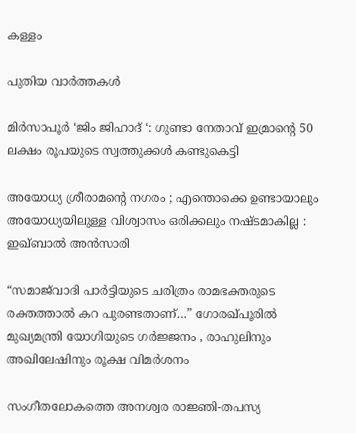കള്ളം

പുതിയ വാര്‍ത്തകള്‍

മിർസാപൂർ ‘ജിം ജിഹാദ് ‘: ഗുണ്ടാ നേതാവ് ഇമ്രാന്റെ 50 ലക്ഷം രൂപയുടെ സ്വത്തുക്കൾ കണ്ടുകെട്ടി

അയോധ്യ ശ്രീരാമന്റെ നഗരം ; എന്തൊക്കെ ഉണ്ടായാലും അയോധ്യയിലുള്ള വിശ്വാസം ഒരിക്കലും നഷ്ടമാകില്ല : ഇഖ്ബാൽ അൻസാരി

“സമാജ്‌വാദി പാർട്ടിയുടെ ചരിത്രം രാമഭക്തരുടെ രക്തത്താൽ കറ പുരണ്ടതാണ്…” ഗോരഖ്പൂരിൽ മുഖ്യമന്ത്രി യോഗിയുടെ ഗർജ്ജനം , രാഹുലിനും അഖിലേഷിനും രൂക്ഷ വിമർശനം

സംഗീതലോകത്തെ അനശ്വര രാജ്ഞി-തപസ്യ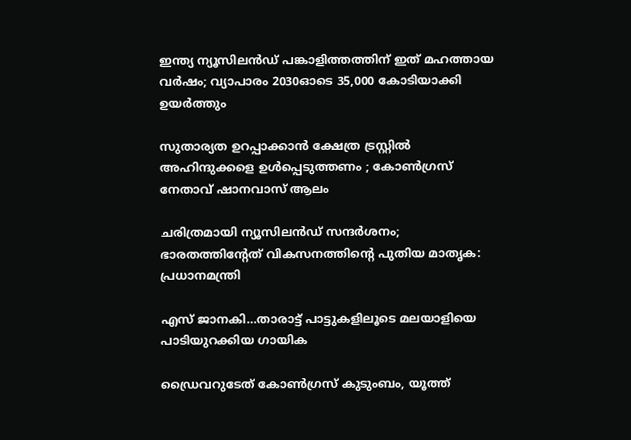ഇന്ത്യ ന്യൂസിലന്‍ഡ് പങ്കാളിത്തത്തിന് ഇത് മഹത്തായ വര്‍ഷം; വ്യാപാരം 2030ഓടെ 35,000 കോടിയാക്കി ഉയര്‍ത്തും

സുതാര്യത ഉറപ്പാക്കാൻ ക്ഷേത്ര ട്രസ്റ്റിൽ അഹിന്ദുക്കളെ ഉൾപ്പെടുത്തണം ; കോൺഗ്രസ് നേതാവ് ഷാനവാസ് ആലം

ചരിത്രമായി ന്യൂസിലന്‍ഡ് സന്ദര്‍ശനം; ഭാരതത്തിന്റേത് വികസനത്തിന്റെ പുതിയ മാതൃക: പ്രധാനമന്ത്രി

എസ് ജാനകി…താരാട്ട് പാട്ടുകളിലൂടെ മലയാളിയെ പാടിയുറക്കിയ ഗായിക

ഡ്രൈവറുടേത് കോണ്‍ഗ്രസ് കുടുംബം, യൂത്ത്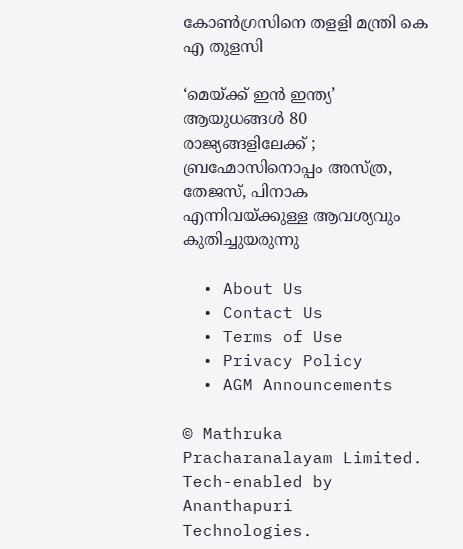കോണ്‍ഗ്രസിനെ തളളി മന്ത്രി കെ എ തുളസി

‘മെയ്‌ക്ക് ഇൻ ഇന്ത്യ’ ആയുധങ്ങൾ 80 രാജ്യങ്ങളിലേക്ക് ; ബ്രഹ്മോസിനൊപ്പം അസ്ത്ര, തേജസ്, പിനാക എന്നിവയ്‌ക്കുള്ള ആവശ്യവും കുതിച്ചുയരുന്നു

  • About Us
  • Contact Us
  • Terms of Use
  • Privacy Policy
  • AGM Announcements

© Mathruka Pracharanalayam Limited.
Tech-enabled by Ananthapuri Technologies.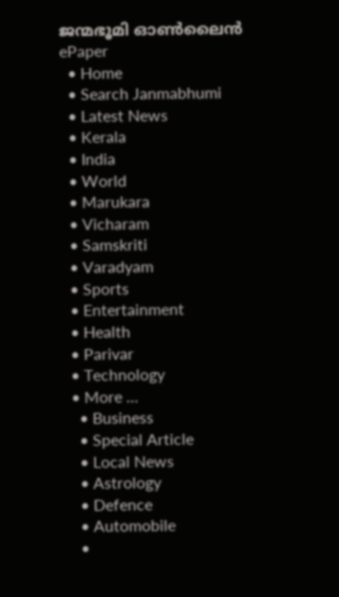ജന്മഭൂമി ഓണ്‍ലൈന്‍
ePaper
  • Home
  • Search Janmabhumi
  • Latest News
  • Kerala
  • India
  • World
  • Marukara
  • Vicharam
  • Samskriti
  • Varadyam
  • Sports
  • Entertainment
  • Health
  • Parivar
  • Technology
  • More …
    • Business
    • Special Article
    • Local News
    • Astrology
    • Defence
    • Automobile
    •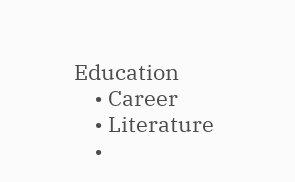Education
    • Career
    • Literature
    •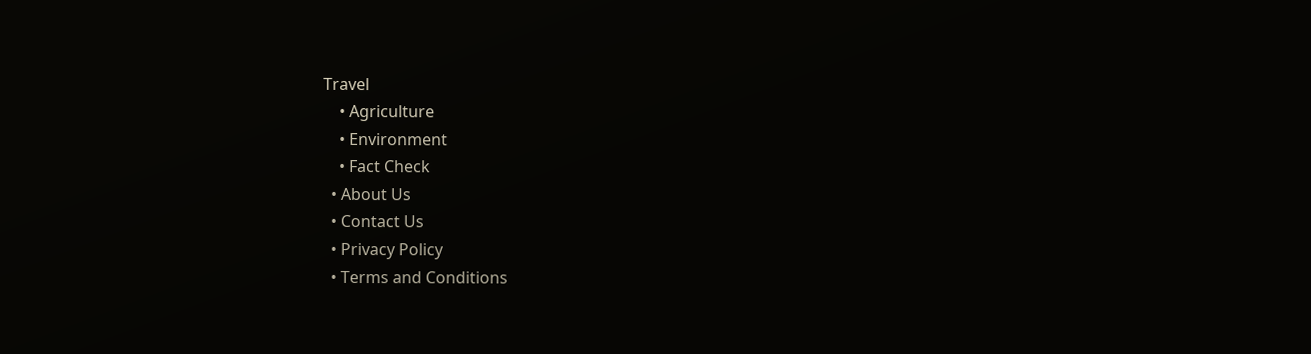Travel
    • Agriculture
    • Environment
    • Fact Check
  • About Us
  • Contact Us
  • Privacy Policy
  • Terms and Conditions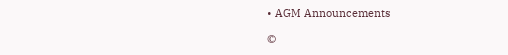• AGM Announcements

©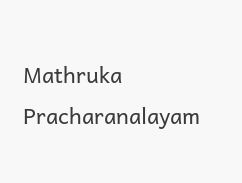Mathruka Pracharanalayam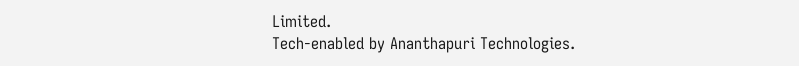Limited.
Tech-enabled by Ananthapuri Technologies.